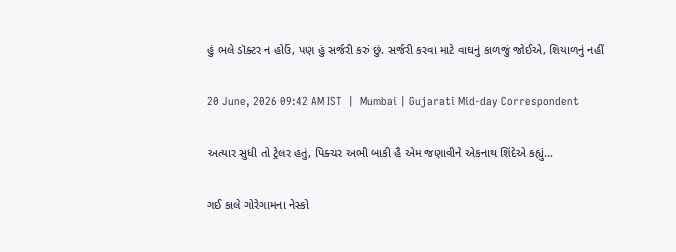હું ભલે ડૉક્ટર ન હોઉં, પણ હું સર્જરી કરું છું. સર્જરી કરવા માટે વાઘનું કાળજું જોઈએ, શિયાળનું નહીં

20 June, 2026 09:42 AM IST  |  Mumbai | Gujarati Mid-day Correspondent

અત્યાર સુધી તો ટ્રેલર હતું, પિક્ચર અભી બાકી હૈ એમ જણાવીને એકનાથ શિંદેએ કહ્યું...

ગઈ કાલે ગોરેગામના નેસ્કો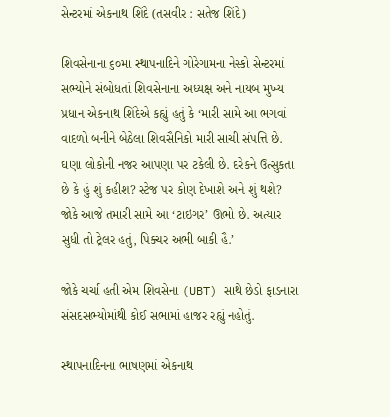સેન્ટરમાં એકનાથ શિંદે (તસવીર : સતેજ શિંદે)

શિવસેનાના ૬૦મા સ્થાપનાદિને ગોરેગામના નેસ્કો સેન્ટરમાં સભ્યોને સંબોધતાં શિવસેનાના અધ્યક્ષ અને નાયબ મુખ્ય પ્રધાન એકનાથ શિંદેએ કહ્યું હતું કે ‘મારી સામે આ ભગવાં વાદળો બનીને બેઠેલા શિવસૈનિકો મારી સાચી સંપત્તિ છે. ઘણા લોકોની નજર આપણા પર ટકેલી છે. દરેકને ઉત્સુકતા છે કે હું શું કહીશ? સ્ટેજ પર કોણ દેખાશે અને શું થશે? જોકે આજે તમારી સામે આ ‘ટાઇગર’ ઊભો છે. અત્યાર સુધી તો ટ્રેલર હતું, પિક્ચર અભી બાકી હૈ.’

જોકે ચર્ચા હતી એમ શિવસેના (UBT) સાથે છેડો ફાડનારા સંસદસભ્યોમાંથી કોઈ સભામાં હાજર રહ્યું નહોતું.

સ્થાપનાદિનના ભાષણમાં એકનાથ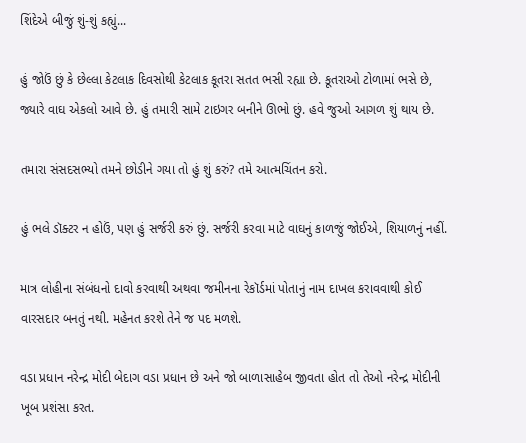શિંદેએ બીજું શું-શું કહ્યું...

હું જોઉં છું કે છેલ્લા કેટલાક દિવસોથી કેટલાક કૂતરા સતત ભસી રહ્યા છે. કૂતરાઓ ટોળામાં ભસે છે, જ્યારે વાઘ એકલો આવે છે. હું તમારી સામે ટાઇગર બનીને ઊભો છું. હવે જુઓ આગળ શું થાય છે.

તમારા સંસદસભ્યો તમને છોડીને ગયા તો હું શું કરું? તમે આત્મચિંતન કરો.

હું ભલે ડૉક્ટર ન હોઉં, પણ હું સર્જરી કરું છું. સર્જરી કરવા માટે વાઘનું કાળજું જોઈએ, શિયાળનું નહીં.

માત્ર લોહીના સંબંધનો દાવો કરવાથી અથવા જમીનના રેકૉર્ડમાં પોતાનું નામ દાખલ કરાવવાથી કોઈ વારસદાર બનતું નથી. મહેનત કરશે તેને જ પદ મળશે.

વડા પ્રધાન નરેન્દ્ર મોદી બેદાગ વડા પ્રધાન છે અને જો બાળાસાહેબ જીવતા હોત તો તેઓ નરેન્દ્ર મોદીની ખૂબ પ્રશંસા કરત.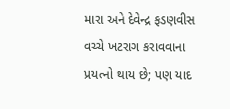મારા અને દેવેન્દ્ર ફડણવીસ વચ્ચે ખટરાગ કરાવવાના પ્રયત્નો થાય છે; પણ યાદ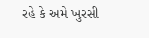રહે કે અમે ખુરસી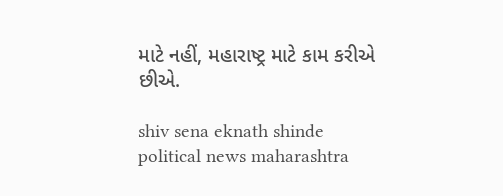માટે નહીં, મહારાષ્ટ્ર માટે કામ કરીએ છીએ.

shiv sena eknath shinde political news maharashtra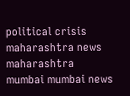political crisis maharashtra news maharashtra mumbai mumbai news